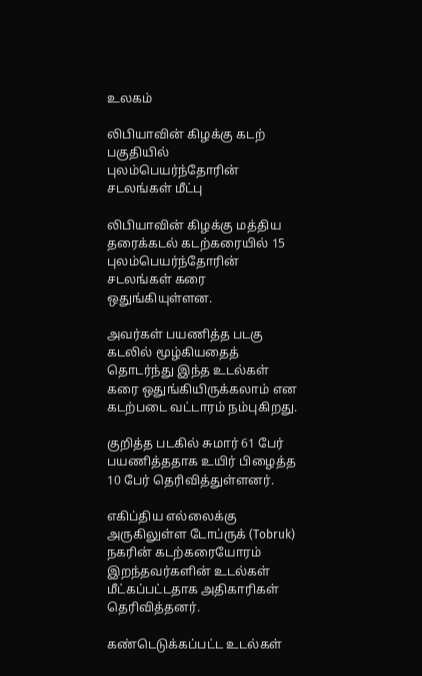உலகம்

லிபியாவின் கிழக்கு கடற் பகுதியில் புலம்பெயர்ந்தோரின் சடலங்கள் மீட்பு

லிபியாவின் கிழக்கு மத்திய தரைக்கடல் கடற்கரையில் 15 புலம்பெயர்ந்தோரின் சடலங்கள் கரை ஒதுங்கியுள்ளன.

அவர்கள் பயணித்த படகு கடலில் மூழ்கியதைத் தொடர்ந்து இந்த உடல்கள் கரை ஒதுங்கியிருக்கலாம் என கடற்படை வட்டாரம் நம்புகிறது.

குறித்த படகில் சுமார் 61 பேர் பயணித்ததாக உயிர் பிழைத்த 10 பேர் தெரிவித்துள்ளனர்.

எகிப்திய எல்லைக்கு அருகிலுள்ள டோப்ருக் (Tobruk)  நகரின் கடற்கரையோரம்  இறந்தவர்களின் உடல்கள் மீட்கப்பட்டதாக அதிகாரிகள் தெரிவித்தனர்.

கண்டெடுக்கப்பட்ட உடல்கள்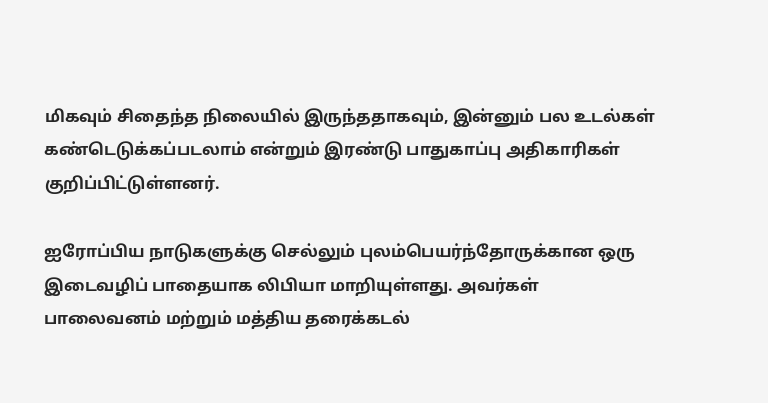மிகவும் சிதைந்த நிலையில் இருந்ததாகவும், இன்னும் பல உடல்கள் கண்டெடுக்கப்படலாம் என்றும் இரண்டு பாதுகாப்பு அதிகாரிகள் குறிப்பிட்டுள்ளனர்.

ஐரோப்பிய நாடுகளுக்கு செல்லும் புலம்பெயர்ந்தோருக்கான ஒரு இடைவழிப் பாதையாக லிபியா மாறியுள்ளது. அவர்கள் பாலைவனம் மற்றும் மத்திய தரைக்கடல்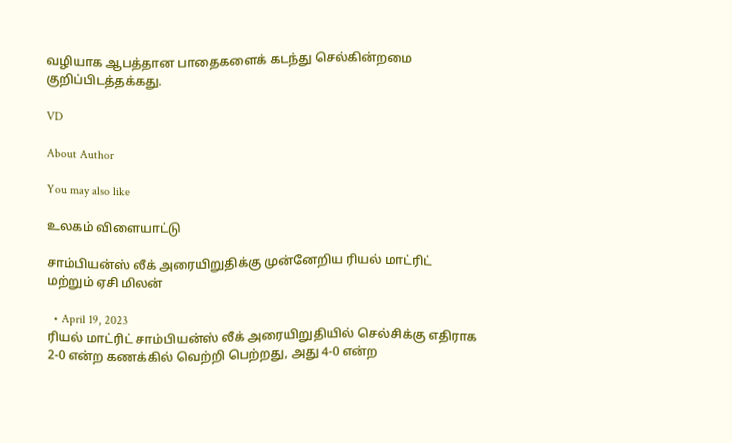வழியாக ஆபத்தான பாதைகளைக் கடந்து செல்கின்றமை குறிப்பிடத்தக்கது.

VD

About Author

You may also like

உலகம் விளையாட்டு

சாம்பியன்ஸ் லீக் அரையிறுதிக்கு முன்னேறிய ரியல் மாட்ரிட் மற்றும் ஏசி மிலன்

  • April 19, 2023
ரியல் மாட்ரிட் சாம்பியன்ஸ் லீக் அரையிறுதியில் செல்சிக்கு எதிராக 2-0 என்ற கணக்கில் வெற்றி பெற்றது, அது 4-0 என்ற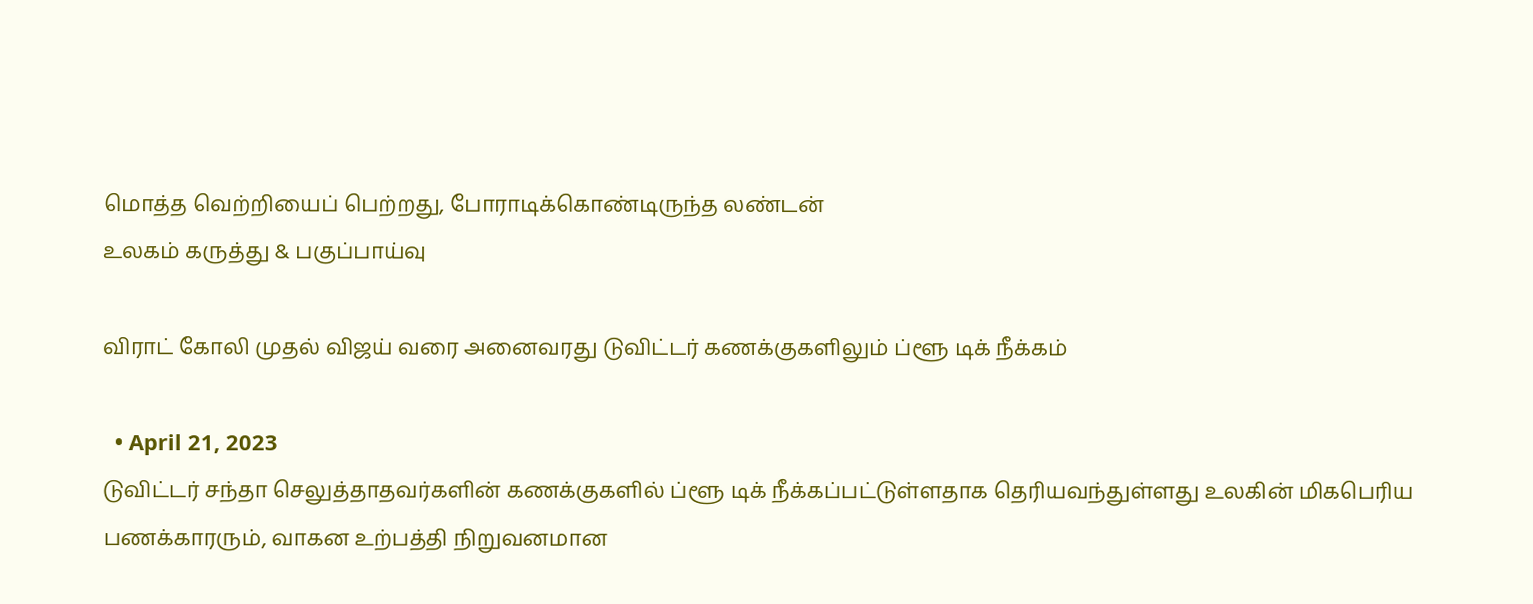மொத்த வெற்றியைப் பெற்றது, போராடிக்கொண்டிருந்த லண்டன்
உலகம் கருத்து & பகுப்பாய்வு

விராட் கோலி முதல் விஜய் வரை அனைவரது டுவிட்டர் கணக்குகளிலும் ப்ளூ டிக் நீக்கம்

  • April 21, 2023
டுவிட்டர் சந்தா செலுத்தாதவர்களின் கணக்குகளில் ப்ளூ டிக் நீக்கப்பட்டுள்ளதாக தெரியவந்துள்ளது உலகின் மிகபெரிய பணக்காரரும், வாகன உற்பத்தி நிறுவனமான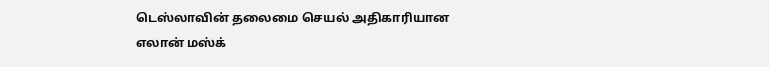டெஸ்லாவின் தலைமை செயல் அதிகாரியான எலான் மஸ்க்